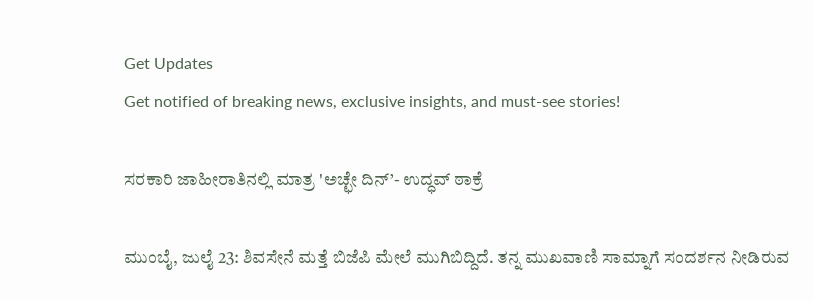Get Updates
Get notified of breaking news, exclusive insights, and must-see stories!

ಸರಕಾರಿ ಜಾಹೀರಾತಿನಲ್ಲಿ ಮಾತ್ರ 'ಅಚ್ಛೇ ದಿನ್’- ಉದ್ಧವ್ ಠಾಕ್ರೆ

ಮುಂಬೈ, ಜುಲೈ 23: ಶಿವಸೇನೆ ಮತ್ತೆ ಬಿಜೆಪಿ ಮೇಲೆ ಮುಗಿಬಿದ್ದಿದೆ. ತನ್ನ ಮುಖವಾಣಿ ಸಾಮ್ನಾಗೆ ಸಂದರ್ಶನ ನೀಡಿರುವ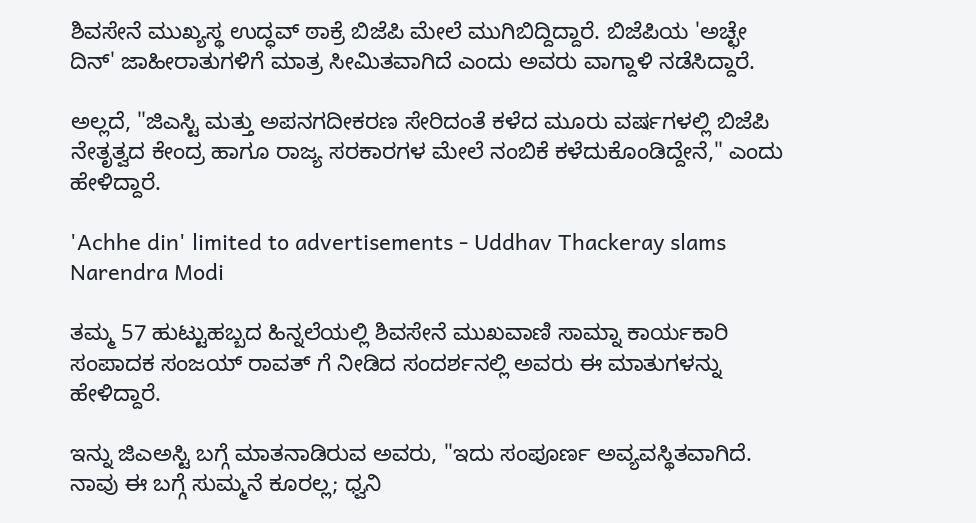ಶಿವಸೇನೆ ಮುಖ್ಯಸ್ಥ ಉದ್ಧವ್ ಠಾಕ್ರೆ ಬಿಜೆಪಿ ಮೇಲೆ ಮುಗಿಬಿದ್ದಿದ್ದಾರೆ. ಬಿಜೆಪಿಯ 'ಅಚ್ಛೇ ದಿನ್' ಜಾಹೀರಾತುಗಳಿಗೆ ಮಾತ್ರ ಸೀಮಿತವಾಗಿದೆ ಎಂದು ಅವರು ವಾಗ್ದಾಳಿ ನಡೆಸಿದ್ದಾರೆ.

ಅಲ್ಲದೆ, "ಜಿಎಸ್ಟಿ ಮತ್ತು ಅಪನಗದೀಕರಣ ಸೇರಿದಂತೆ ಕಳೆದ ಮೂರು ವರ್ಷಗಳಲ್ಲಿ ಬಿಜೆಪಿ ನೇತೃತ್ವದ ಕೇಂದ್ರ ಹಾಗೂ ರಾಜ್ಯ ಸರಕಾರಗಳ ಮೇಲೆ ನಂಬಿಕೆ ಕಳೆದುಕೊಂಡಿದ್ದೇನೆ," ಎಂದು ಹೇಳಿದ್ದಾರೆ.

'Achhe din' limited to advertisements - Uddhav Thackeray slams Narendra Modi

ತಮ್ಮ 57 ಹುಟ್ಟುಹಬ್ಬದ ಹಿನ್ನಲೆಯಲ್ಲಿ ಶಿವಸೇನೆ ಮುಖವಾಣಿ ಸಾಮ್ನಾ ಕಾರ್ಯಕಾರಿ ಸಂಪಾದಕ ಸಂಜಯ್ ರಾವತ್ ಗೆ ನೀಡಿದ ಸಂದರ್ಶನಲ್ಲಿ ಅವರು ಈ ಮಾತುಗಳನ್ನು ಹೇಳಿದ್ದಾರೆ.

ಇನ್ನು ಜಿಎಅಸ್ಟಿ ಬಗ್ಗೆ ಮಾತನಾಡಿರುವ ಅವರು, "ಇದು ಸಂಪೂರ್ಣ ಅವ್ಯವಸ್ಥಿತವಾಗಿದೆ. ನಾವು ಈ ಬಗ್ಗೆ ಸುಮ್ಮನೆ ಕೂರಲ್ಲ; ಧ್ವನಿ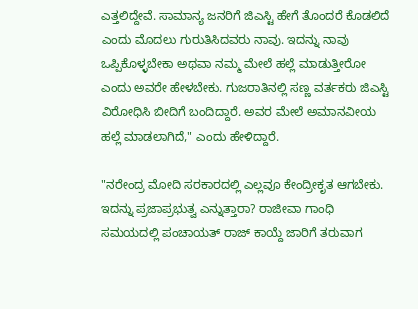ಎತ್ತಲಿದ್ದೇವೆ. ಸಾಮಾನ್ಯ ಜನರಿಗೆ ಜಿಎಸ್ಟಿ ಹೇಗೆ ತೊಂದರೆ ಕೊಡಲಿದೆ ಎಂದು ಮೊದಲು ಗುರುತಿಸಿದವರು ನಾವು. ಇದನ್ನು ನಾವು ಒಪ್ಪಿಕೊಳ್ಳಬೇಕಾ ಅಥವಾ ನಮ್ಮ ಮೇಲೆ ಹಲ್ಲೆ ಮಾಡುತ್ತೀರೋ ಎಂದು ಅವರೇ ಹೇಳಬೇಕು. ಗುಜರಾತಿನಲ್ಲಿ ಸಣ್ಣ ವರ್ತಕರು ಜಿಎಸ್ಟಿ ವಿರೋಧಿಸಿ ಬೀದಿಗೆ ಬಂದಿದ್ದಾರೆ. ಅವರ ಮೇಲೆ ಅಮಾನವೀಯ ಹಲ್ಲೆ ಮಾಡಲಾಗಿದೆ," ಎಂದು ಹೇಳಿದ್ದಾರೆ.

"ನರೇಂದ್ರ ಮೋದಿ ಸರಕಾರದಲ್ಲಿ ಎಲ್ಲವೂ ಕೇಂದ್ರೀಕೃತ ಆಗಬೇಕು. ಇದನ್ನು ಪ್ರಜಾಪ್ರಭುತ್ವ ಎನ್ನುತ್ತಾರಾ? ರಾಜೀವಾ ಗಾಂಧಿ ಸಮಯದಲ್ಲಿ ಪಂಚಾಯತ್ ರಾಜ್ ಕಾಯ್ದೆ ಜಾರಿಗೆ ತರುವಾಗ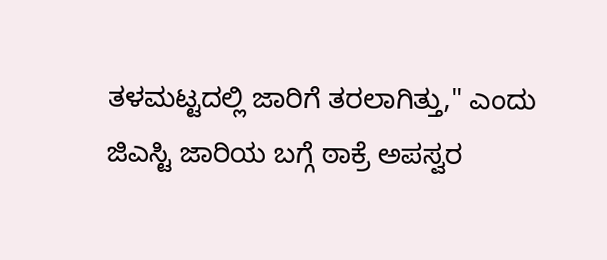ತಳಮಟ್ಟದಲ್ಲಿ ಜಾರಿಗೆ ತರಲಾಗಿತ್ತು," ಎಂದು ಜಿಎಸ್ಟಿ ಜಾರಿಯ ಬಗ್ಗೆ ಠಾಕ್ರೆ ಅಪಸ್ವರ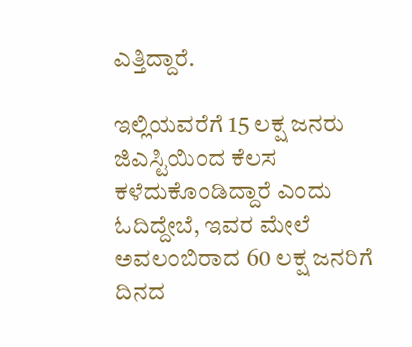ಎತ್ತಿದ್ದಾರೆ.

ಇಲ್ಲಿಯವರೆಗೆ 15 ಲಕ್ಷ ಜನರು ಜಿಎಸ್ಟಿಯಿಂದ ಕೆಲಸ ಕಳೆದುಕೊಂಡಿದ್ದಾರೆ ಎಂದು ಓದಿದ್ದೇಬೆ, ಇವರ ಮೇಲೆ ಅವಲಂಬಿರಾದ 60 ಲಕ್ಷ ಜನರಿಗೆ ದಿನದ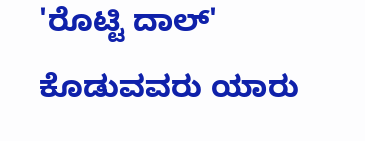'ರೊಟ್ಟಿ ದಾಲ್' ಕೊಡುವವರು ಯಾರು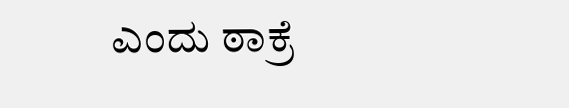ಎಂದು ಠಾಕ್ರೆ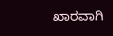ಖಾರವಾಗಿ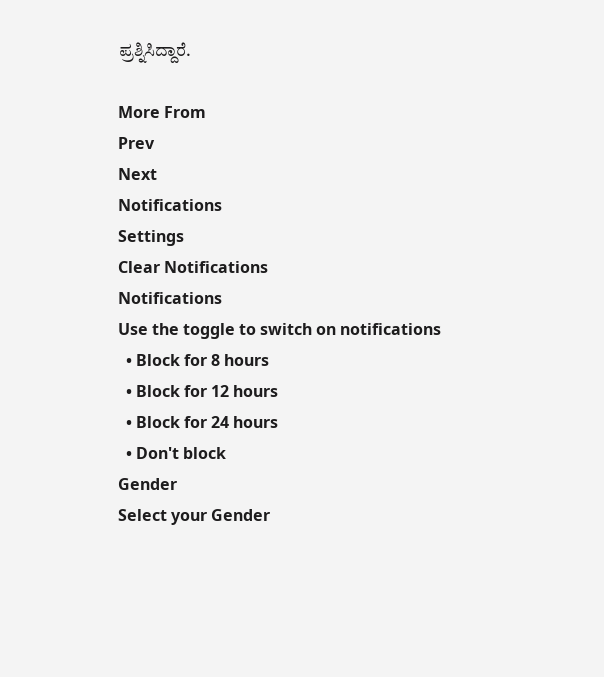ಪ್ರಶ್ನಿಸಿದ್ದಾರೆ.

More From
Prev
Next
Notifications
Settings
Clear Notifications
Notifications
Use the toggle to switch on notifications
  • Block for 8 hours
  • Block for 12 hours
  • Block for 24 hours
  • Don't block
Gender
Select your Gender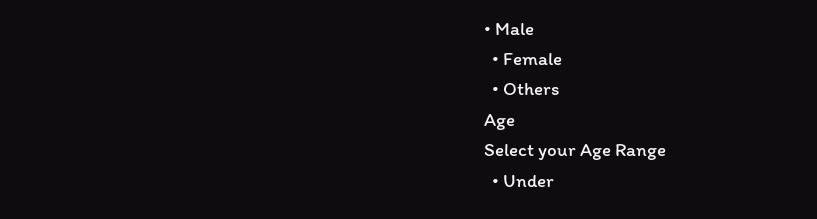• Male
  • Female
  • Others
Age
Select your Age Range
  • Under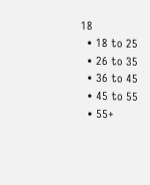18
  • 18 to 25
  • 26 to 35
  • 36 to 45
  • 45 to 55
  • 55+